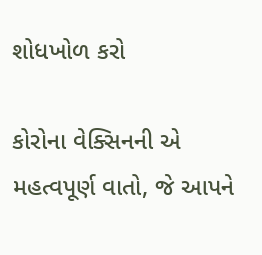શોધખોળ કરો

કોરોના વેક્સિનની એ મહત્વપૂર્ણ વાતો, જે આપને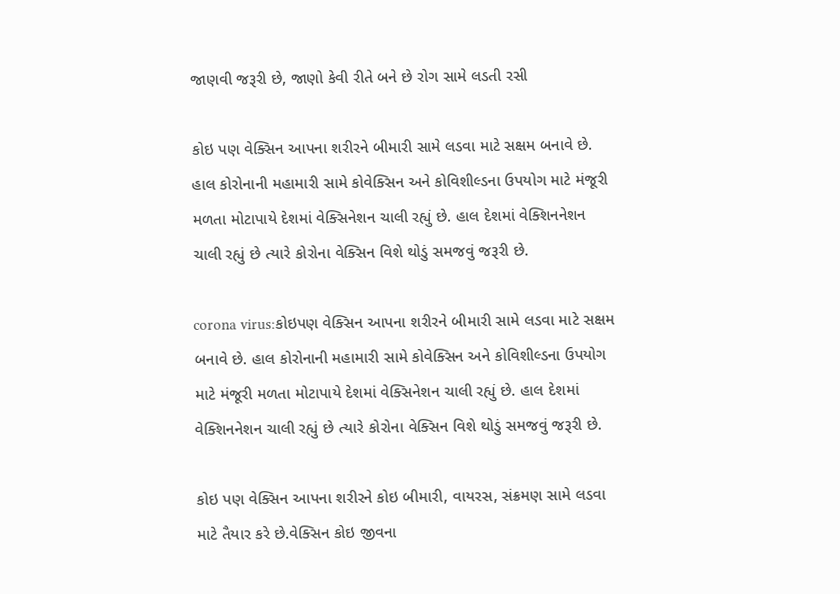જાણવી જરૂરી છે, જાણો કેવી રીતે બને છે રોગ સામે લડતી રસી

કોઇ પણ વેક્સિન આપના શરીરને બીમારી સામે લડવા માટે સક્ષમ બનાવે છે. હાલ કોરોનાની મહામારી સામે કોવેક્સિન અને કોવિશીલ્ડના ઉપયોગ માટે મંજૂરી મળતા મોટાપાયે દેશમાં વેક્સિનેશન ચાલી રહ્યું છે. હાલ દેશમાં વેક્શિનનેશન ચાલી રહ્યું છે ત્યારે કોરોના વેક્સિન વિશે થોડું સમજવું જરૂરી છે.

corona virus:કોઇપણ વેક્સિન આપના શરીરને બીમારી સામે લડવા માટે સક્ષમ બનાવે છે. હાલ કોરોનાની મહામારી સામે કોવેક્સિન અને કોવિશીલ્ડના ઉપયોગ માટે મંજૂરી મળતા મોટાપાયે દેશમાં વેક્સિનેશન ચાલી રહ્યું છે. હાલ દેશમાં વેક્શિનનેશન ચાલી રહ્યું છે ત્યારે કોરોના વેક્સિન વિશે થોડું સમજવું જરૂરી છે.

કોઇ પણ વેક્સિન આપના શરીરને કોઇ બીમારી, વાયરસ, સંક્રમણ સામે લડવા માટે તૈયાર કરે છે.વેક્સિન કોઇ જીવના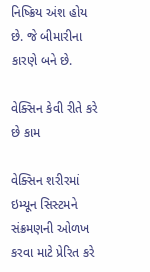નિષ્ક્રિય અંશ હોય છે. જે બીમારીના કારણે બને છે.

વેક્સિન કેવી રીતે કરે છે કામ

વેક્સિન શરીરમાં ઇમ્યૂન સિસ્ટમને સંક્રમણની ઓળખ કરવા માટે પ્રેરિત કરે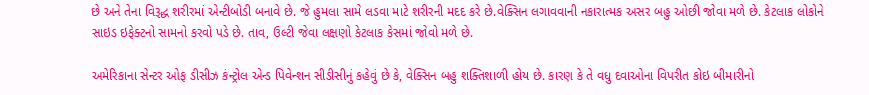છે અને તેના વિરૂદ્ધ શરીરમાં એન્ટીબોડી બનાવે છે. જે હુમલા સામે લડવા માટે શરીરની મદદ કરે છે.વેક્સિન લગાવવાની નકારાત્મક અસર બહુ ઓછી જોવા મળે છે. કેટલાક લોકોને સાઇડ ઇફેક્ટનો સામનો કરવો પડે છે. તાવ, ઉલ્ટી જેવા લક્ષણો કેટલાક કેસમાં જોવો મળે છે.

અમેરિકાના સેન્ટર ઓફ ડીસીઝ કંન્ટ્રોલ એન્ડ પિવેન્શન સીડીસીનું કહેવું છે કે, વેક્સિન બહુ શક્તિશાળી હોય છે. કારણ કે તે વધુ દવાઓના વિપરીત કોઇ બીમારીનો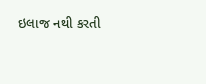ઇલાજ નથી કરતી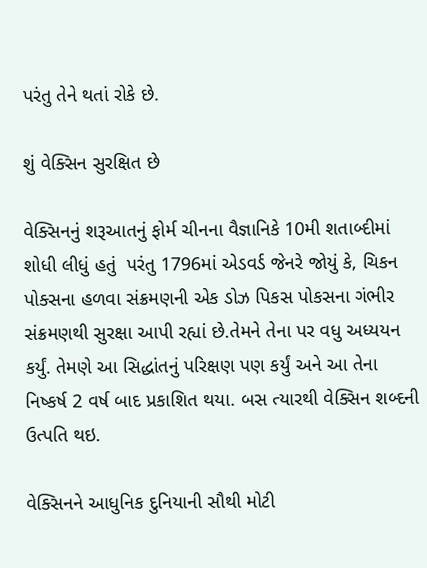પરંતુ તેને થતાં રોકે છે.

શું વેક્સિન સુરક્ષિત છે

વેક્સિનનું શરૂઆતનું ફોર્મ ચીનના વૈજ્ઞાનિકે 10મી શતાબ્દીમાં શોધી લીધું હતું  પરંતુ 1796માં એડવર્ડ જેનરે જોયું કે, ચિકન પોક્સના હળવા સંક્રમણની એક ડોઝ પિકસ પોકસના ગંભીર સંક્રમણથી સુરક્ષા આપી રહ્યાં છે.તેમને તેના પર વધુ અધ્યયન કર્યું. તેમણે આ સિદ્ધાંતનું પરિક્ષણ પણ કર્યું અને આ તેના નિષ્કર્ષ 2 વર્ષ બાદ પ્રકાશિત થયા. બસ ત્યારથી વેક્સિન શબ્દની ઉત્પતિ થઇ.

વેક્સિનને આધુનિક દુનિયાની સૌથી મોટી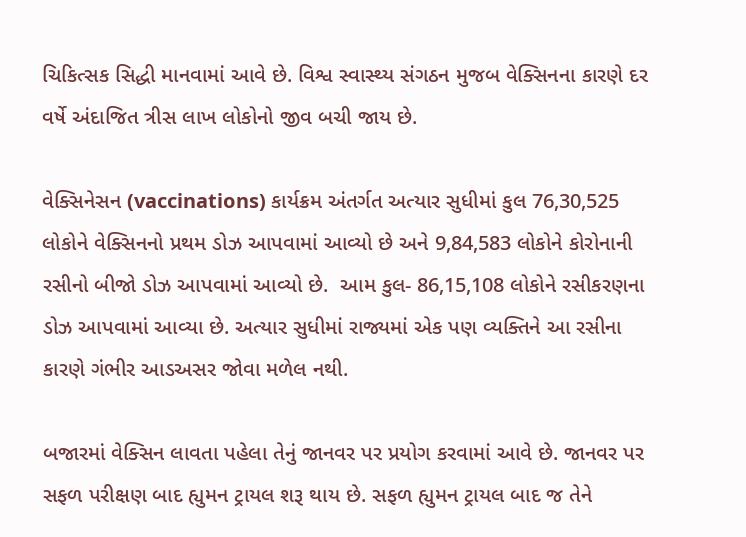ચિકિત્સક સિદ્ધી માનવામાં આવે છે. વિશ્વ સ્વાસ્થ્ય સંગઠન મુજબ વેક્સિનના કારણે દર વર્ષે અંદાજિત ત્રીસ લાખ લોકોનો જીવ બચી જાય છે.

વેક્સિનેસન (vaccinations) કાર્યક્રમ અંતર્ગત અત્યાર સુધીમાં કુલ 76,30,525 લોકોને વેક્સિનનો પ્રથમ ડોઝ આપવામાં આવ્યો છે અને 9,84,583 લોકોને કોરોનાની રસીનો બીજો ડોઝ આપવામાં આવ્યો છે.  આમ કુલ- 86,15,108 લોકોને રસીકરણના ડોઝ આપવામાં આવ્યા છે. અત્યાર સુધીમાં રાજ્યમાં એક પણ વ્યક્તિને આ રસીના કારણે ગંભીર આડઅસર જોવા મળેલ નથી.

બજારમાં વેક્સિન લાવતા પહેલા તેનું જાનવર પર પ્રયોગ કરવામાં આવે છે. જાનવર પર સફળ પરીક્ષણ બાદ હ્યુમન ટ્રાયલ શરૂ થાય છે. સફળ હ્યુમન ટ્રાયલ બાદ જ તેને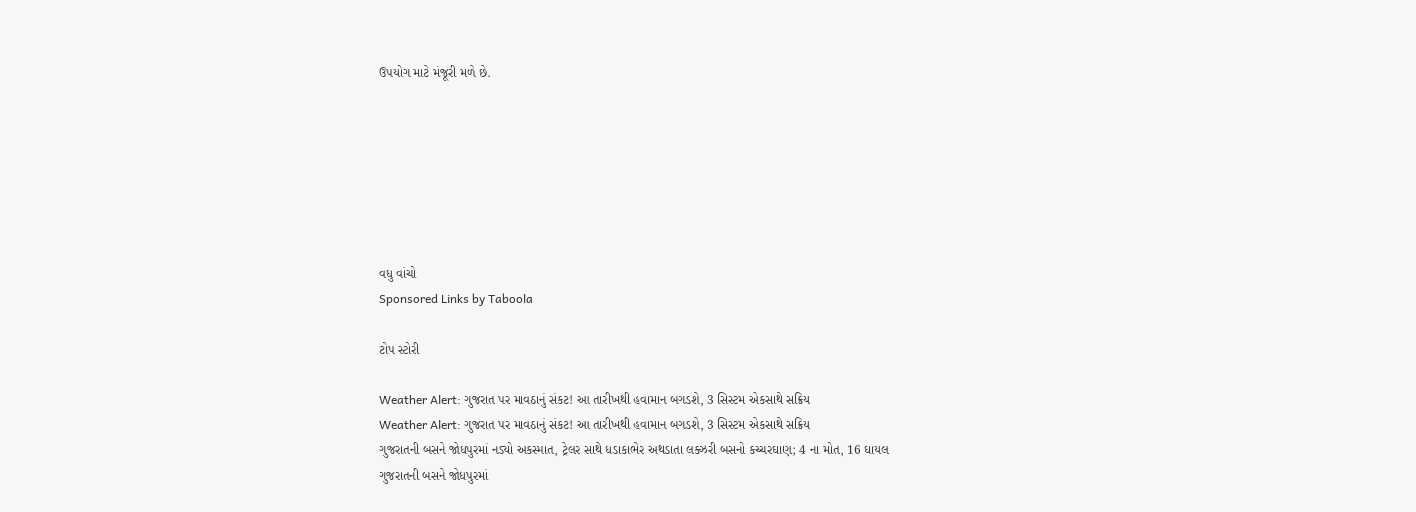ઉપયોગ માટે મંજૂરી મળે છે.







વધુ વાંચો
Sponsored Links by Taboola

ટોપ સ્ટોરી

Weather Alert: ગુજરાત પર માવઠાનું સંકટ! આ તારીખથી હવામાન બગડશે, 3 સિસ્ટમ એકસાથે સક્રિય
Weather Alert: ગુજરાત પર માવઠાનું સંકટ! આ તારીખથી હવામાન બગડશે, 3 સિસ્ટમ એકસાથે સક્રિય
ગુજરાતની બસને જોધપુરમાં નડ્યો અકસ્માત, ટ્રેલર સાથે ધડાકાભેર અથડાતા લક્ઝરી બસનો કચ્ચરઘાણ; 4 ના મોત, 16 ઘાયલ
ગુજરાતની બસને જોધપુરમાં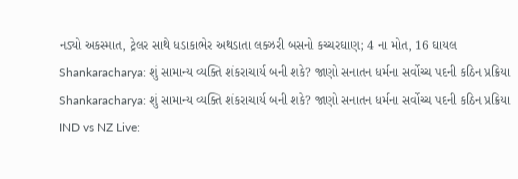નડ્યો અકસ્માત, ટ્રેલર સાથે ધડાકાભેર અથડાતા લક્ઝરી બસનો કચ્ચરઘાણ; 4 ના મોત, 16 ઘાયલ
Shankaracharya: શું સામાન્ય વ્યક્તિ શંકરાચાર્ય બની શકે? જાણો સનાતન ધર્મના સર્વોચ્ચ પદની કઠિન પ્રક્રિયા
Shankaracharya: શું સામાન્ય વ્યક્તિ શંકરાચાર્ય બની શકે? જાણો સનાતન ધર્મના સર્વોચ્ચ પદની કઠિન પ્રક્રિયા
IND vs NZ Live: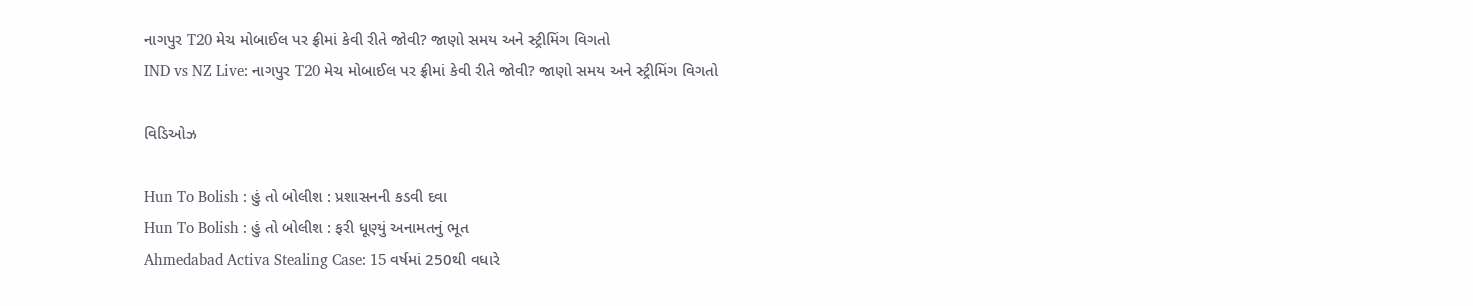નાગપુર T20 મેચ મોબાઈલ પર ફ્રીમાં કેવી રીતે જોવી? જાણો સમય અને સ્ટ્રીમિંગ વિગતો
IND vs NZ Live: નાગપુર T20 મેચ મોબાઈલ પર ફ્રીમાં કેવી રીતે જોવી? જાણો સમય અને સ્ટ્રીમિંગ વિગતો

વિડિઓઝ

Hun To Bolish : હું તો બોલીશ : પ્રશાસનની કડવી દવા
Hun To Bolish : હું તો બોલીશ : ફરી ધૂણ્યું અનામતનું ભૂત
Ahmedabad Activa Stealing Case: 15 વર્ષમાં 250થી વધારે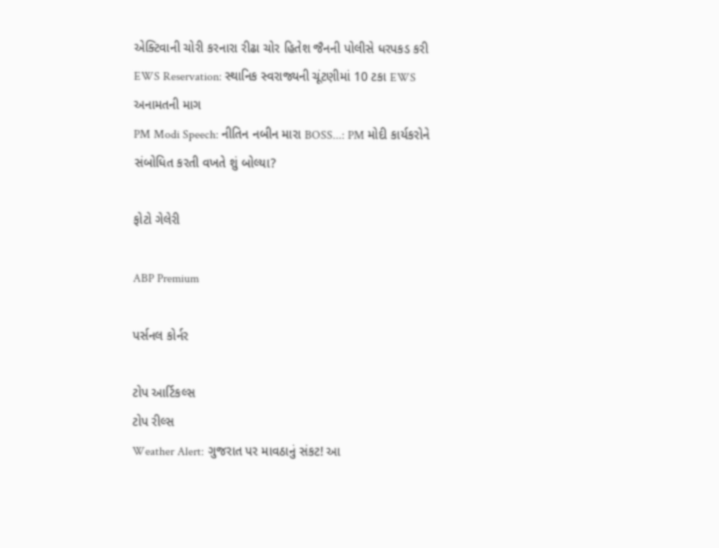એક્ટિવાની ચોરી કરનારા રીઢા ચોર હિતેશ જૈનની પોલીસે ધરપકડ કરી
EWS Reservation: સ્થાનિક સ્વરાજ્યની ચૂંટણીમાં 10 ટકા EWS અનામતની માગ
PM Modi Speech: નીતિન નબીન મારા BOSS...: PM મોદી કાર્યકરોને સંબોધિત કરતી વખતે શું બોલ્યા?

ફોટો ગેલેરી

ABP Premium

પર્સનલ કોર્નર

ટોપ આર્ટિકલ્સ
ટોપ રીલ્સ
Weather Alert: ગુજરાત પર માવઠાનું સંકટ! આ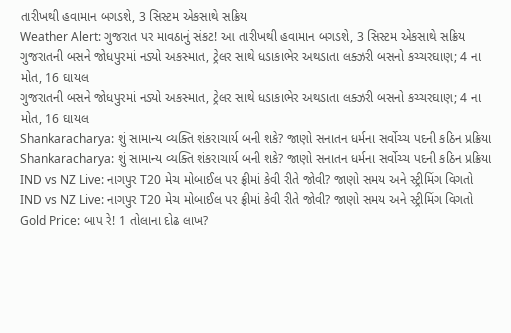તારીખથી હવામાન બગડશે, 3 સિસ્ટમ એકસાથે સક્રિય
Weather Alert: ગુજરાત પર માવઠાનું સંકટ! આ તારીખથી હવામાન બગડશે, 3 સિસ્ટમ એકસાથે સક્રિય
ગુજરાતની બસને જોધપુરમાં નડ્યો અકસ્માત, ટ્રેલર સાથે ધડાકાભેર અથડાતા લક્ઝરી બસનો કચ્ચરઘાણ; 4 ના મોત, 16 ઘાયલ
ગુજરાતની બસને જોધપુરમાં નડ્યો અકસ્માત, ટ્રેલર સાથે ધડાકાભેર અથડાતા લક્ઝરી બસનો કચ્ચરઘાણ; 4 ના મોત, 16 ઘાયલ
Shankaracharya: શું સામાન્ય વ્યક્તિ શંકરાચાર્ય બની શકે? જાણો સનાતન ધર્મના સર્વોચ્ચ પદની કઠિન પ્રક્રિયા
Shankaracharya: શું સામાન્ય વ્યક્તિ શંકરાચાર્ય બની શકે? જાણો સનાતન ધર્મના સર્વોચ્ચ પદની કઠિન પ્રક્રિયા
IND vs NZ Live: નાગપુર T20 મેચ મોબાઈલ પર ફ્રીમાં કેવી રીતે જોવી? જાણો સમય અને સ્ટ્રીમિંગ વિગતો
IND vs NZ Live: નાગપુર T20 મેચ મોબાઈલ પર ફ્રીમાં કેવી રીતે જોવી? જાણો સમય અને સ્ટ્રીમિંગ વિગતો
Gold Price: બાપ રે! 1 તોલાના દોઢ લાખ?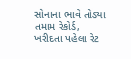સોનાના ભાવે તોડ્યા તમામ રેકોર્ડ, ખરીદતા પહેલા રેટ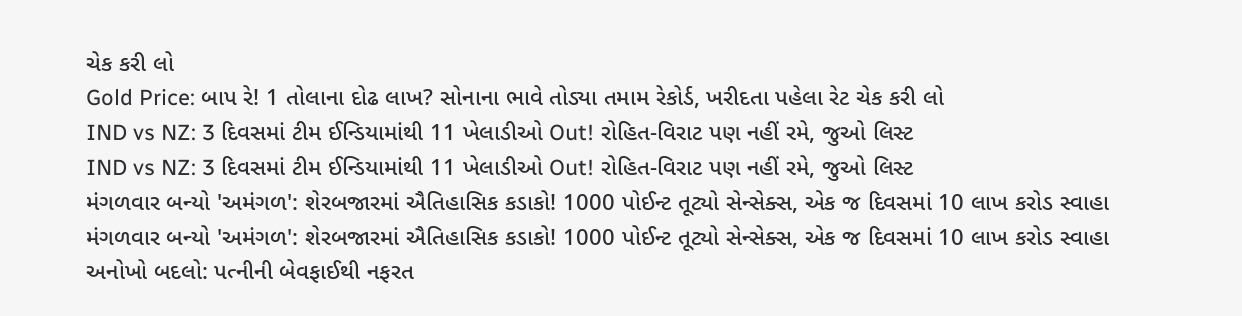ચેક કરી લો
Gold Price: બાપ રે! 1 તોલાના દોઢ લાખ? સોનાના ભાવે તોડ્યા તમામ રેકોર્ડ, ખરીદતા પહેલા રેટ ચેક કરી લો
IND vs NZ: 3 દિવસમાં ટીમ ઈન્ડિયામાંથી 11 ખેલાડીઓ Out! રોહિત-વિરાટ પણ નહીં રમે, જુઓ લિસ્ટ
IND vs NZ: 3 દિવસમાં ટીમ ઈન્ડિયામાંથી 11 ખેલાડીઓ Out! રોહિત-વિરાટ પણ નહીં રમે, જુઓ લિસ્ટ
મંગળવાર બન્યો 'અમંગળ': શેરબજારમાં ઐતિહાસિક કડાકો! 1000 પોઈન્ટ તૂટ્યો સેન્સેક્સ, એક જ દિવસમાં 10 લાખ કરોડ સ્વાહા
મંગળવાર બન્યો 'અમંગળ': શેરબજારમાં ઐતિહાસિક કડાકો! 1000 પોઈન્ટ તૂટ્યો સેન્સેક્સ, એક જ દિવસમાં 10 લાખ કરોડ સ્વાહા
અનોખો બદલો: પત્નીની બેવફાઈથી નફરત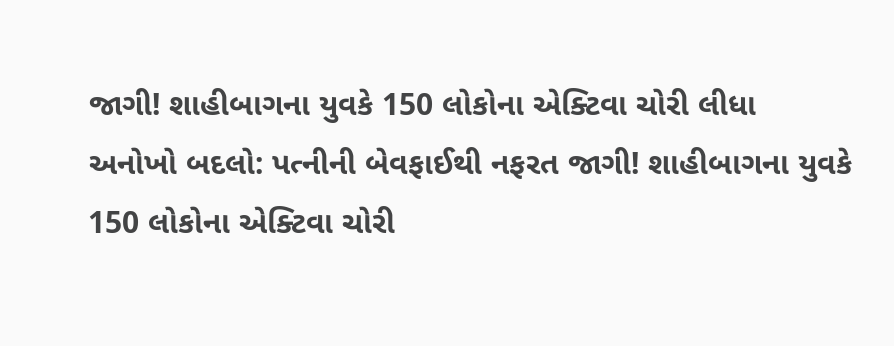જાગી! શાહીબાગના યુવકે 150 લોકોના એક્ટિવા ચોરી લીધા
અનોખો બદલો: પત્નીની બેવફાઈથી નફરત જાગી! શાહીબાગના યુવકે 150 લોકોના એક્ટિવા ચોરી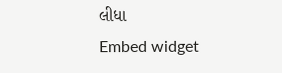લીધા
Embed widget